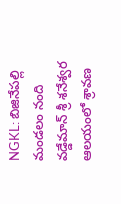NGKL: బిజినేపల్లి మండలం నంది వడ్డేమాన్ శ్రీ శనేశ్వర ఆలయంలో శ్రావణ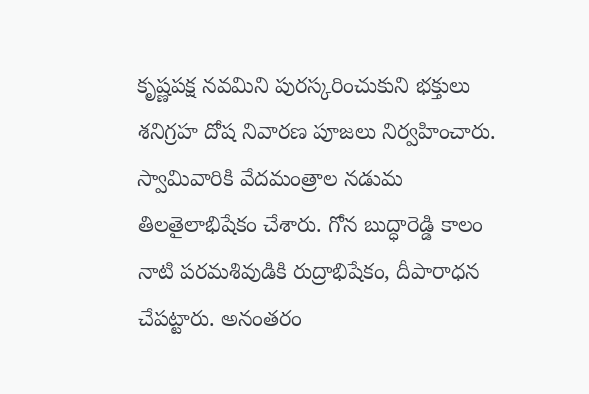కృష్ణపక్ష నవమిని పురస్కరించుకుని భక్తులు శనిగ్రహ దోష నివారణ పూజలు నిర్వహించారు. స్వామివారికి వేదమంత్రాల నడుమ తిలతైలాభిషేకం చేశారు. గోన బుద్ధారెడ్డి కాలం నాటి పరమశివుడికి రుద్రాభిషేకం, దీపారాధన చేపట్టారు. అనంతరం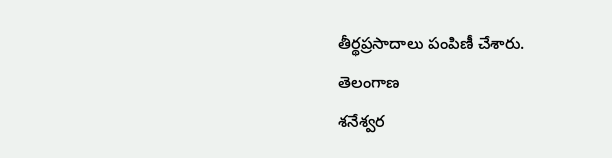తీర్థప్రసాదాలు పంపిణీ చేశారు.
తెలంగాణ
శనేశ్వర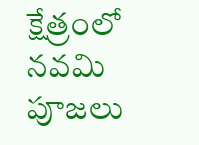క్షేత్రంలో నవమి పూజలు